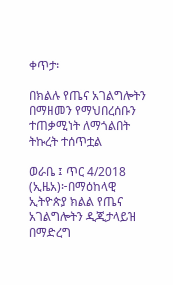ቀጥታ፡

በክልሉ የጤና አገልግሎትን በማዘመን የማህበረሰቡን ተጠቃሚነት ለማጎልበት ትኩረት ተሰጥቷል

ወራቤ ፤ ጥር 4/2018 (ኢዜአ)፦በማዕከላዊ ኢትዮጵያ ክልል የጤና አገልግሎትን ዲጂታላይዝ በማድረግ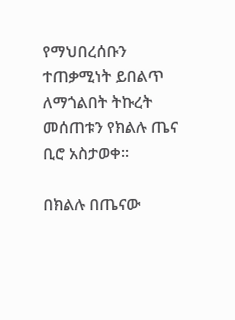የማህበረሰቡን ተጠቃሚነት ይበልጥ ለማጎልበት ትኩረት መሰጠቱን የክልሉ ጤና ቢሮ አስታወቀ፡፡

በክልሉ በጤናው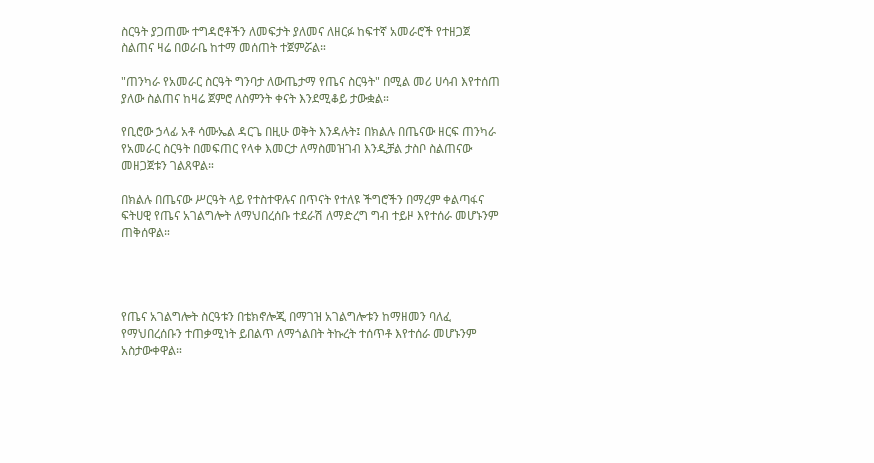ስርዓት ያጋጠሙ ተግዳሮቶችን ለመፍታት ያለመና ለዘርፉ ከፍተኛ አመራሮች የተዘጋጀ ስልጠና ዛሬ በወራቤ ከተማ መሰጠት ተጀምሯል።

"ጠንካራ የአመራር ስርዓት ግንባታ ለውጤታማ የጤና ስርዓት" በሚል መሪ ሀሳብ እየተሰጠ ያለው ስልጠና ከዛሬ ጀምሮ ለስምንት ቀናት እንደሚቆይ ታውቋል።

የቢሮው ኃላፊ አቶ ሳሙኤል ዳርጌ በዚሁ ወቅት እንዳሉት፤ በክልሉ በጤናው ዘርፍ ጠንካራ የአመራር ስርዓት በመፍጠር የላቀ እመርታ ለማስመዝገብ እንዲቻል ታስቦ ስልጠናው መዘጋጀቱን ገልጸዋል።

በክልሉ በጤናው ሥርዓት ላይ የተስተዋሉና በጥናት የተለዩ ችግሮችን በማረም ቀልጣፋና ፍትሀዊ የጤና አገልግሎት ለማህበረሰቡ ተደራሽ ለማድረግ ግብ ተይዞ እየተሰራ መሆኑንም ጠቅሰዋል።




የጤና አገልግሎት ስርዓቱን በቴክኖሎጂ በማገዝ አገልግሎቱን ከማዘመን ባለፈ የማህበረሰቡን ተጠቃሚነት ይበልጥ ለማጎልበት ትኩረት ተሰጥቶ እየተሰራ መሆኑንም አስታውቀዋል።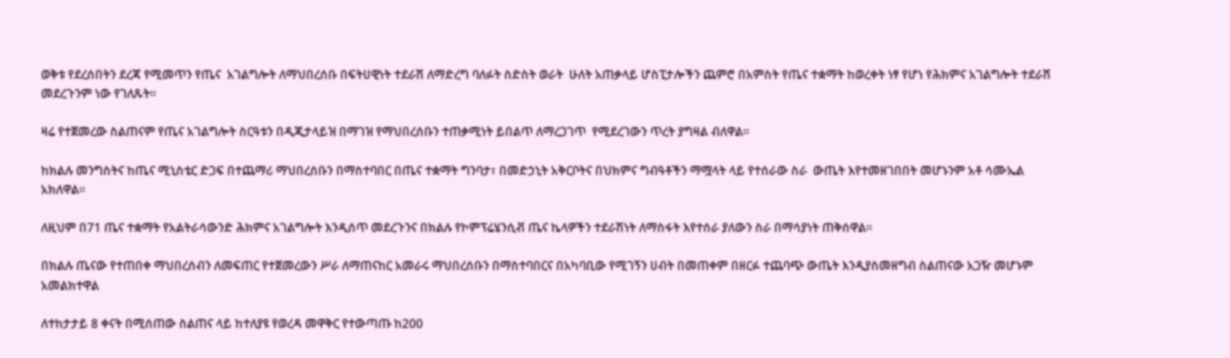ወቅቱ የደረሰበትን ደረጃ የሚመጥን የጤና  አገልግሎት ለማህበረሰቡ በፍትሀዊነት ተደራሽ ለማድረግ ባለፉት ስድስት ወራት  ሁለት አጠቃላይ ሆስፒታሎችን ጨምሮ በአምስት የጤና ተቋማት ከወረቀት ነፃ የሆነ የሕክምና አገልግሎት ተደራሽ መደረጉንም ነው የገለጹት።

ዛሬ የተጀመረው ስልጠናም የጤና አገልግሎት ስርዓቱን በዲጂታላይዝ በማገዝ የማህበረሰቡን ተጠቃሚነት ይበልጥ ለማረጋገጥ  የሚደረገውን ጥረት ያግዛል ብለዋል።

ከክልሉ መንግስትና ከጤና ሚኒስቴር ድጋፍ በተጨማሪ ማህበረሰቡን በማስተባበር በጤና ተቋማት ግንባታ፣ በመድኃኒት አቅርቦትና በህክምና ግብዓቶችን ማሟላት ላይ የተሰራው ስራ  ውጤት እየተመዘገበበት መሆኑንም አቶ ሳሙኤል አክለዋል፡፡

ለዚህም በ71 ጤና ተቋማት የአልትራሳውንድ ሕክምና አገልግሎት እንዲሰጥ መደረጉንና በክልሉ የኮምፕሬሄንሲቭ ጤና ኬላዎችን ተደራሽነት ለማስፋት እየተሰራ ያለውን ስራ በማሳያነት ጠቅሰዋል።

በክልሉ ጤናው የተጠበቀ ማህበረሰብን ለመፍጠር የተጀመረውን ሥራ ለማጠናከር አመራሩ ማህበረሰቡን በማስተባበርና በአካባቢው የሚገኝን ሀብት በመጠቀም በዘርፉ ተጨባጭ ውጤት እንዲያስመዘግብ ስልጠናው አጋዥ መሆኑም አመልክተዋል

ለተከታታይ 8 ቀናት በሚሰጠው ስልጠና ላይ ከተለያዩ የወረዳ መዋቅር የተውጣጡ ከ200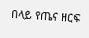በላይ የጤና ዘርፍ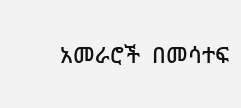አመራሮች  በመሳተፍ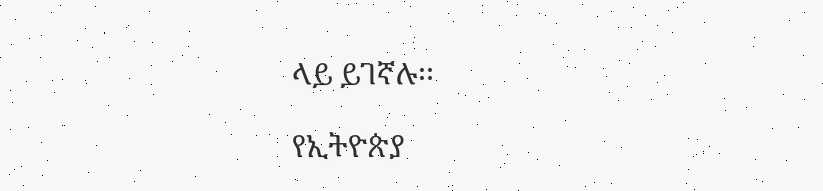ላይ ይገኛሉ፡፡

የኢትዮጵያ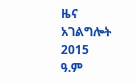ዜና አገልግሎት
2015
ዓ.ም